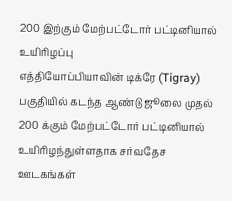200 இற்கும் மேற்பட்டோர் பட்டினியால் உயிரிழப்பு
எத்தியோப்பியாவின் டிக்ரே (Tigray) பகுதியில் கடந்த ஆண்டு ஜூலை முதல் 200 க்கும் மேற்பட்டோர் பட்டினியால் உயிரிழந்துள்ளதாக சர்வதேச ஊடகங்கள்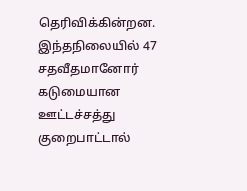தெரிவிக்கின்றன.
இந்தநிலையில் 47 சதவீதமானோர் கடுமையான ஊட்டச்சத்து குறைபாட்டால்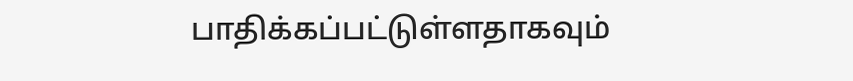பாதிக்கப்பட்டுள்ளதாகவும்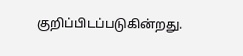குறிப்பிடப்படுகின்றது.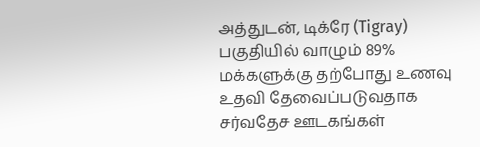அத்துடன், டிக்ரே (Tigray) பகுதியில் வாழும் 89% மக்களுக்கு தற்போது உணவு உதவி தேவைப்படுவதாக சர்வதேச ஊடகங்கள்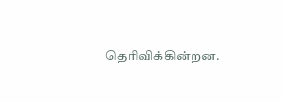தெரிவிக்கின்றன.